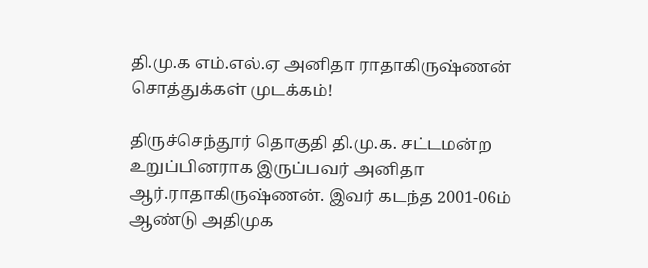தி.மு.க எம்.எல்.ஏ அனிதா ராதாகிருஷ்ணன் சொத்துக்கள் முடக்கம்!

திருச்செந்தூர் தொகுதி தி.மு.க. சட்டமன்ற உறுப்பினராக இருப்பவர் அனிதா ஆர்.ராதாகிருஷ்ணன். இவர் கடந்த 2001-06ம் ஆண்டு அதிமுக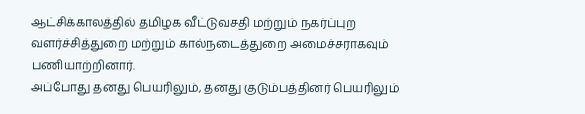ஆட்சிக்காலத்தில் தமிழக வீட்டுவசதி மற்றும் நகர்ப்புற வளர்ச்சித்துறை மற்றும் கால்நடைத்துறை அமைச்சராகவும் பணியாற்றினார்.
அப்போது தனது பெயரிலும், தனது குடும்பத்தினர் பெயரிலும்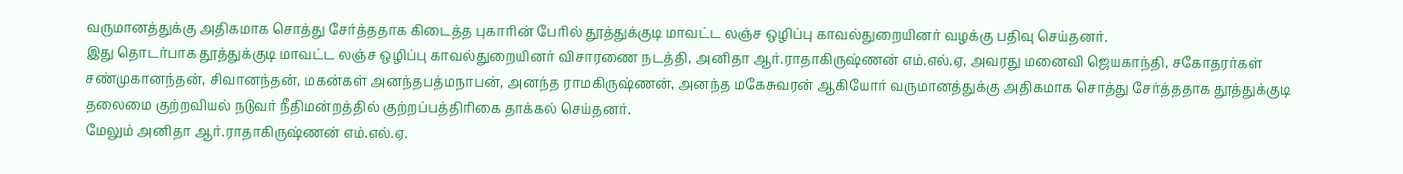வருமானத்துக்கு அதிகமாக சொத்து சேர்த்ததாக கிடைத்த புகாரின் பேரில் தூத்துக்குடி மாவட்ட லஞ்ச ஒழிப்பு காவல்துறையினர் வழக்கு பதிவு செய்தனர்.
இது தொடர்பாக தூத்துக்குடி மாவட்ட லஞ்ச ஒழிப்பு காவல்துறையினர் விசாரணை நடத்தி, அனிதா ஆர்.ராதாகிருஷ்ணன் எம்.எல்.ஏ, அவரது மனைவி ஜெயகாந்தி, சகோதரர்கள் சண்முகானந்தன், சிவானந்தன், மகன்கள் அனந்தபத்மநாபன், அனந்த ராமகிருஷ்ணன், அனந்த மகேசுவரன் ஆகியோர் வருமானத்துக்கு அதிகமாக சொத்து சேர்த்ததாக தூத்துக்குடி தலைமை குற்றவியல் நடுவர் நீதிமன்றத்தில் குற்றப்பத்திரிகை தாக்கல் செய்தனர்.
மேலும் அனிதா ஆர்.ராதாகிருஷ்ணன் எம்.எல்.ஏ.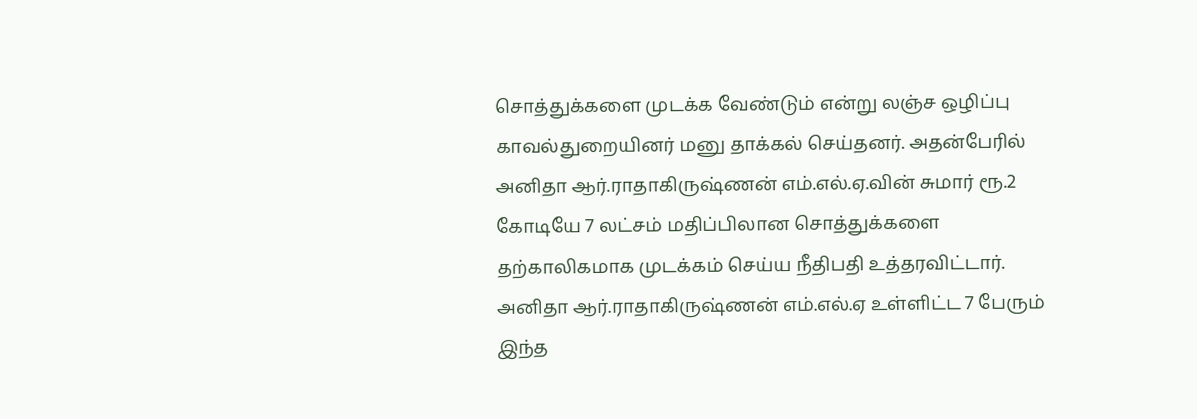சொத்துக்களை முடக்க வேண்டும் என்று லஞ்ச ஒழிப்பு காவல்துறையினர் மனு தாக்கல் செய்தனர். அதன்பேரில் அனிதா ஆர்.ராதாகிருஷ்ணன் எம்.எல்.ஏ.வின் சுமார் ரூ.2 கோடியே 7 லட்சம் மதிப்பிலான சொத்துக்களை தற்காலிகமாக முடக்கம் செய்ய நீதிபதி உத்தரவிட்டார்.
அனிதா ஆர்.ராதாகிருஷ்ணன் எம்.எல்.ஏ உள்ளிட்ட 7 பேரும் இந்த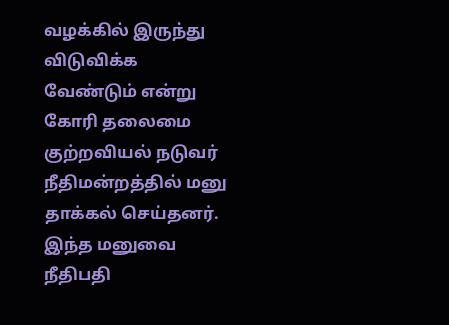வழக்கில் இருந்து விடுவிக்க வேண்டும் என்று கோரி தலைமை குற்றவியல் நடுவர் நீதிமன்றத்தில் மனு தாக்கல் செய்தனர். இந்த மனுவை நீதிபதி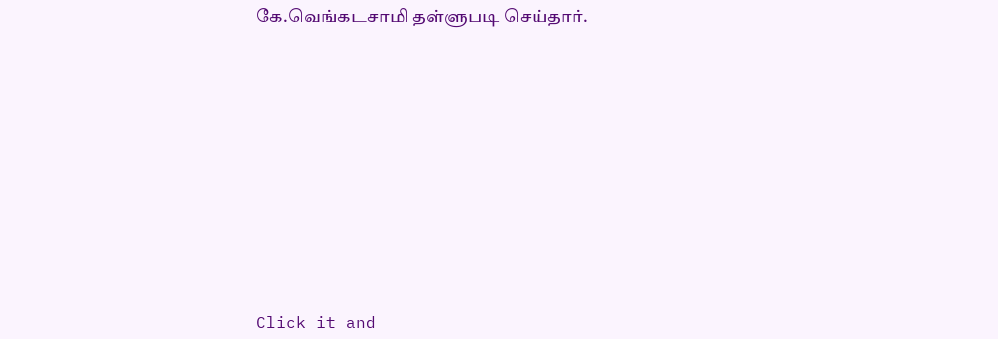கே.வெங்கடசாமி தள்ளுபடி செய்தார்.












Click it and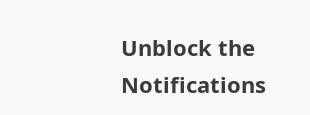Unblock the Notifications